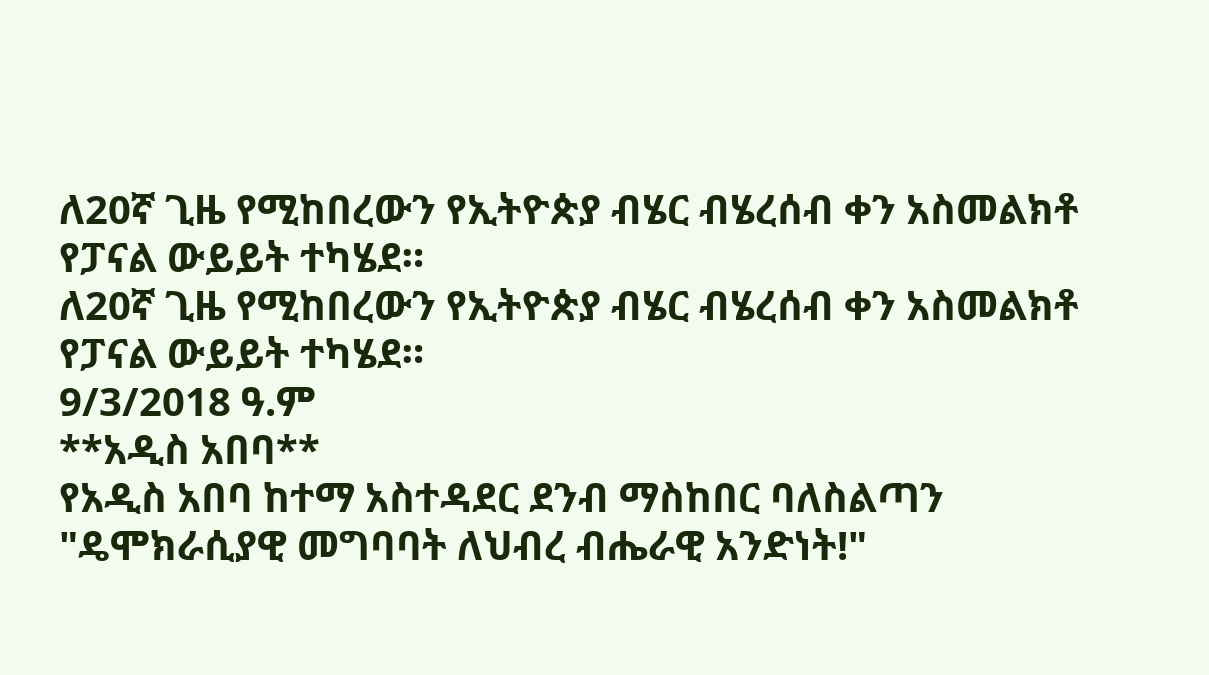ለ20ኛ ጊዜ የሚከበረውን የኢትዮጵያ ብሄር ብሄረሰብ ቀን አስመልክቶ የፓናል ውይይት ተካሄደ።
ለ20ኛ ጊዜ የሚከበረውን የኢትዮጵያ ብሄር ብሄረሰብ ቀን አስመልክቶ የፓናል ውይይት ተካሄደ።
9/3/2018 ዓ.ም
**አዲስ አበባ**
የአዲስ አበባ ከተማ አስተዳደር ደንብ ማስከበር ባለስልጣን "ዴሞክራሲያዊ መግባባት ለህብረ ብሔራዊ አንድነት!"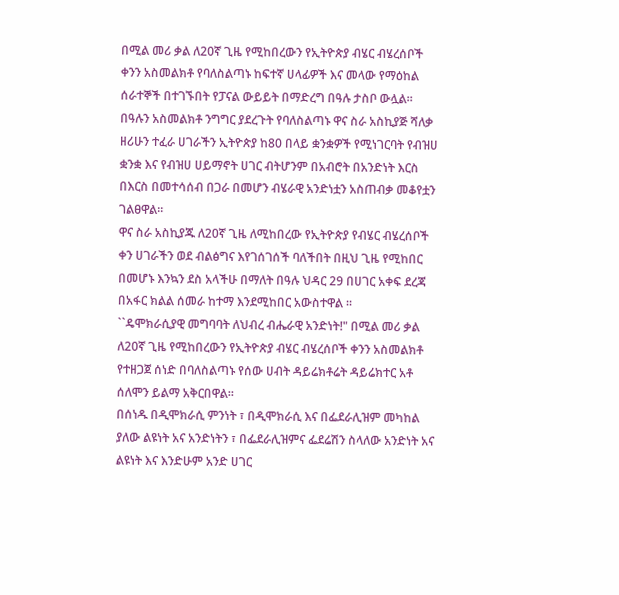በሚል መሪ ቃል ለ20ኛ ጊዜ የሚከበረውን የኢትዮጵያ ብሄር ብሄረሰቦች ቀንን አስመልክቶ የባለስልጣኑ ከፍተኛ ሀላፊዎች እና መላው የማዕከል ሰራተኞች በተገኙበት የፓናል ውይይት በማድረግ በዓሉ ታስቦ ውሏል።
በዓሉን አስመልክቶ ንግግር ያደረጉት የባለስልጣኑ ዋና ስራ አስኪያጅ ሻለቃ ዘሪሁን ተፈራ ሀገራችን ኢትዮጵያ ከ80 በላይ ቋንቋዎች የሚነገርባት የብዝሀ ቋንቋ እና የብዝሀ ሀይማኖት ሀገር ብትሆንም በአብሮት በአንድነት እርስ በእርስ በመተሳሰብ በጋራ በመሆን ብሄራዊ አንድነቷን አስጠብቃ መቆየቷን ገልፀዋል።
ዋና ስራ አስኪያጁ ለ20ኛ ጊዜ ለሚከበረው የኢትዮጵያ የብሄር ብሄረሰቦች ቀን ሀገራችን ወደ ብልፅግና እየገሰገሰች ባለችበት በዚህ ጊዜ የሚከበር በመሆኑ እንኳን ደስ አላችሁ በማለት በዓሉ ህዳር 29 በሀገር አቀፍ ደረጃ በአፋር ክልል ሰመራ ከተማ እንደሚከበር አውስተዋል ።
``ዴሞክራሲያዊ መግባባት ለህብረ ብሔራዊ አንድነት!" በሚል መሪ ቃል ለ20ኛ ጊዜ የሚከበረውን የኢትዮጵያ ብሄር ብሄረሰቦች ቀንን አስመልክቶ የተዘጋጀ ሰነድ በባለስልጣኑ የሰው ሀብት ዳይሬክቶሬት ዳይሬክተር አቶ ሰለሞን ይልማ አቅርበዋል።
በሰነዱ በዲሞክራሲ ምንነት ፣ በዲሞክራሲ እና በፌደራሊዝም መካከል ያለው ልዩነት አና አንድነትን ፣ በፌደራሊዝምና ፌደሬሽን ስላለው አንድነት አና ልዩነት እና እንድሁም አንድ ሀገር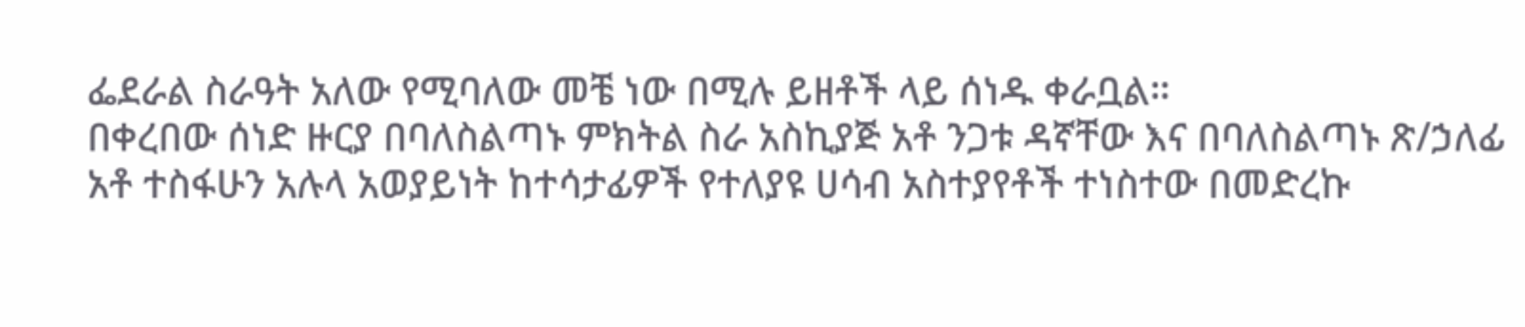ፌደራል ስራዓት አለው የሚባለው መቼ ነው በሚሉ ይዘቶች ላይ ሰነዱ ቀራቧል።
በቀረበው ሰነድ ዙርያ በባለስልጣኑ ምክትል ስራ አስኪያጅ አቶ ንጋቱ ዳኛቸው እና በባለስልጣኑ ጽ/ኃለፊ አቶ ተስፋሁን አሉላ አወያይነት ከተሳታፊዎች የተለያዩ ሀሳብ አስተያየቶች ተነስተው በመድረኩ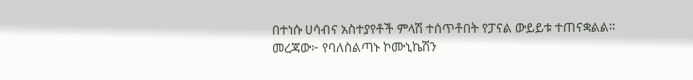በተነሱ ሀሳብና አስተያየቶች ምላሽ ተሰጥቶበት የፓናል ውይይቱ ተጠናቋልል።
መረጃው፦ የባለስልጣኑ ኮሙኒኬሽን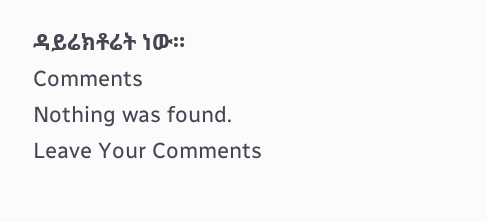ዳይሬክቶሬት ነው።
Comments
Nothing was found.
Leave Your Comments